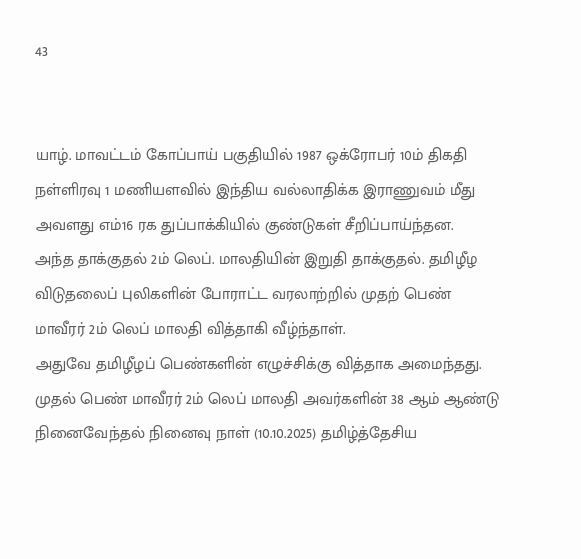43


யாழ். மாவட்டம் கோப்பாய் பகுதியில் 1987 ஒக்ரோபர் 10ம் திகதி நள்ளிரவு 1 மணியளவில் இந்திய வல்லாதிக்க இராணுவம் மீது அவளது எம்16 ரக துப்பாக்கியில் குண்டுகள் சீறிப்பாய்ந்தன.
அந்த தாக்குதல் 2ம் லெப். மாலதியின் இறுதி தாக்குதல். தமிழீழ விடுதலைப் புலிகளின் போராட்ட வரலாற்றில் முதற் பெண் மாவீரர் 2ம் லெப் மாலதி வித்தாகி வீழ்ந்தாள்.
அதுவே தமிழீழப் பெண்களின் எழுச்சிக்கு வித்தாக அமைந்தது.
முதல் பெண் மாவீரர் 2ம் லெப் மாலதி அவர்களின் 38 ஆம் ஆண்டு நினைவேந்தல் நினைவு நாள் (10.10.2025) தமிழ்த்தேசிய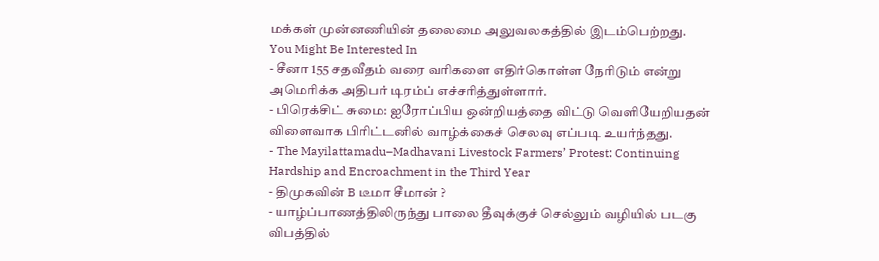மக்கள் முன்னணியின் தலைமை அலுவலகத்தில் இடம்பெற்றது.
You Might Be Interested In
- சீனா 155 சதவீதம் வரை வரிகளை எதிர்கொள்ள நேரிடும் என்று அமெரிக்க அதிபர் டிரம்ப் எச்சரித்துள்ளார்.
- பிரெக்சிட் சுமை: ஐரோப்பிய ஒன்றியத்தை விட்டு வெளியேறியதன் விளைவாக பிரிட்டனில் வாழ்க்கைச் செலவு எப்படி உயர்ந்தது.
- The Mayilattamadu–Madhavani Livestock Farmers’ Protest: Continuing Hardship and Encroachment in the Third Year
- திமுகவின் B டீமா சீமான் ?
- யாழ்ப்பாணத்திலிருந்து பாலை தீவுக்குச் செல்லும் வழியில் படகு விபத்தில்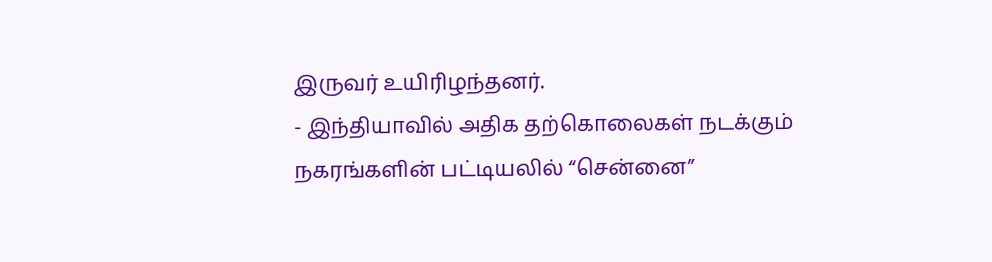இருவர் உயிரிழந்தனர்.
- இந்தியாவில் அதிக தற்கொலைகள் நடக்கும் நகரங்களின் பட்டியலில் “சென்னை”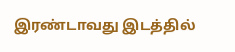இரண்டாவது இடத்தில்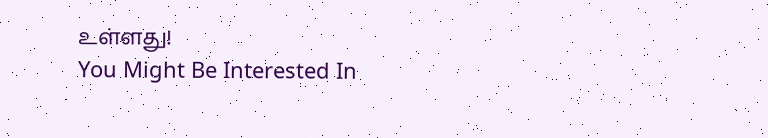உள்ளது!
You Might Be Interested In